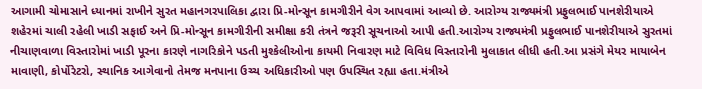આગામી ચોમાસાને ધ્યાનમાં રાખીને સુરત મહાનગરપાલિકા દ્વારા પ્રિ-મોન્સૂન કામગીરીને વેગ આપવામાં આવ્યો છે. આરોગ્ય રાજ્યમંત્રી પ્રફુલભાઈ પાનશેરીયાએ શહેરમાં ચાલી રહેલી ખાડી સફાઈ અને પ્રિ-મોન્સૂન કામગીરીની સમીક્ષા કરી તંત્રને જરૂરી સૂચનાઓ આપી હતી.આરોગ્ય રાજ્યમંત્રી પ્રફુલભાઈ પાનશેરીયાએ સુરતમાં નીચાણવાળા વિસ્તારોમાં ખાડી પૂરના કારણે નાગરિકોને પડતી મુશ્કેલીઓના કાયમી નિવારણ માટે વિવિધ વિસ્તારોની મુલાકાત લીધી હતી.આ પ્રસંગે મેયર માયાબેન માવાણી, કોર્પોરેટરો, સ્થાનિક આગેવાનો તેમજ મનપાના ઉચ્ચ અધિકારીઓ પણ ઉપસ્થિત રહ્યા હતા.મંત્રીએ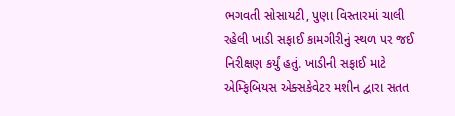ભગવતી સોસાયટી, પુણા વિસ્તારમાં ચાલી રહેલી ખાડી સફાઈ કામગીરીનું સ્થળ પર જઈ નિરીક્ષણ કર્યું હતું. ખાડીની સફાઈ માટે એમ્ફિબિયસ એક્સકેવેટર મશીન દ્વારા સતત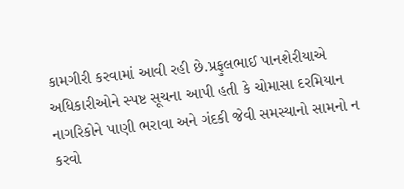કામગીરી કરવામાં આવી રહી છે.પ્રફુલભાઈ પાનશેરીયાએ અધિકારીઓને સ્પષ્ટ સૂચના આપી હતી કે ચોમાસા દરમિયાન નાગરિકોને પાણી ભરાવા અને ગંદકી જેવી સમસ્યાનો સામનો ન કરવો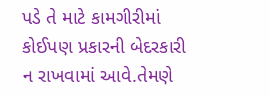પડે તે માટે કામગીરીમાં કોઈપણ પ્રકારની બેદરકારી ન રાખવામાં આવે.તેમણે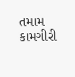તમામ કામગીરી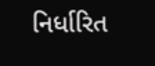નિર્ધારિત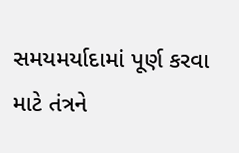સમયમર્યાદામાં પૂર્ણ કરવા માટે તંત્રને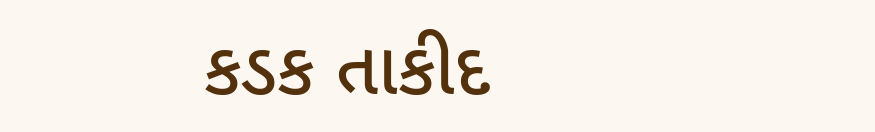કડક તાકીદ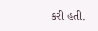કરી હતી.